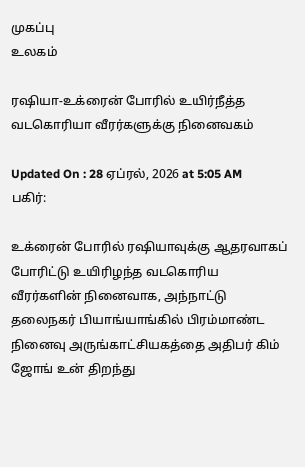முகப்பு
உலகம்

ரஷியா-உக்ரைன் போரில் உயிர்நீத்த வடகொரியா வீரர்களுக்கு நினைவகம்

Updated On : 28 ஏப்ரல், 2026 at 5:05 AM
பகிர்:

உக்ரைன் போரில் ரஷியாவுக்கு ஆதரவாகப் போரிட்டு உயிரிழந்த வடகொரிய வீரர்களின் நினைவாக, அந்நாட்டு தலைநகர் பியாங்யாங்கில் பிரம்மாண்ட நினைவு அருங்காட்சியகத்தை அதிபர் கிம் ஜோங் உன் திறந்து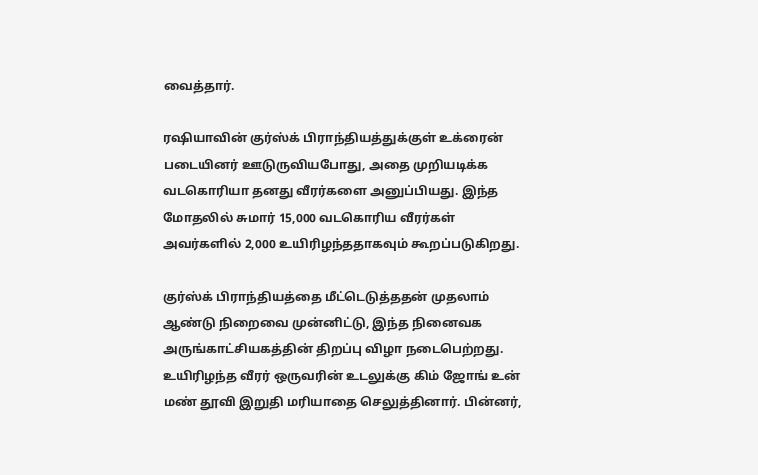வைத்தார்.

ரஷியாவின் குர்ஸ்க் பிராந்தியத்துக்குள் உக்ரைன் படையினர் ஊடுருவியபோது, அதை முறியடிக்க வடகொரியா தனது வீரர்களை அனுப்பியது. இந்த மோதலில் சுமார் 15,000 வடகொரிய வீரர்கள் அவர்களில் 2,000 உயிரிழந்ததாகவும் கூறப்படுகிறது.

குர்ஸ்க் பிராந்தியத்தை மீட்டெடுத்ததன் முதலாம் ஆண்டு நிறைவை முன்னிட்டு, இந்த நினைவக அருங்காட்சியகத்தின் திறப்பு விழா நடைபெற்றது. உயிரிழந்த வீரர் ஒருவரின் உடலுக்கு கிம் ஜோங் உன் மண் தூவி இறுதி மரியாதை செலுத்தினார். பின்னர்,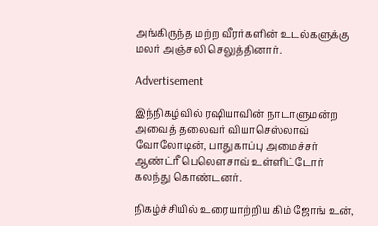அங்கிருந்த மற்ற வீரர்களின் உடல்களுக்கு மலர் அஞ்சலி செலுத்தினார்.

Advertisement

இந்நிகழ்வில் ரஷியாவின் நாடாளுமன்ற அவைத் தலைவர் வியாசெஸ்லாவ் வோலோடின், பாதுகாப்பு அமைச்சர் ஆண்ட்ரீ பெலௌசாவ் உள்ளிட்டோர் கலந்து கொண்டனர்.

நிகழ்ச்சியில் உரையாற்றிய கிம் ஜோங் உன்,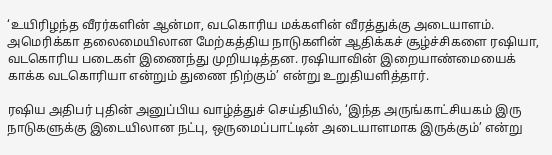‘உயிரிழந்த வீரர்களின் ஆன்மா, வடகொரிய மக்களின் வீரத்துக்கு அடையாளம். அமெரிக்கா தலைமையிலான மேற்கத்திய நாடுகளின் ஆதிக்கச் சூழ்ச்சிகளை ரஷியா, வடகொரிய படைகள் இணைந்து முறியடித்தன. ரஷியாவின் இறையாண்மையைக் காக்க வடகொரியா என்றும் துணை நிற்கும்’ என்று உறுதியளித்தார்.

ரஷிய அதிபர் புதின் அனுப்பிய வாழ்த்துச் செய்தியில், ‘இந்த அருங்காட்சியகம் இரு நாடுகளுக்கு இடையிலான நட்பு, ஒருமைப்பாட்டின் அடையாளமாக இருக்கும்’ என்று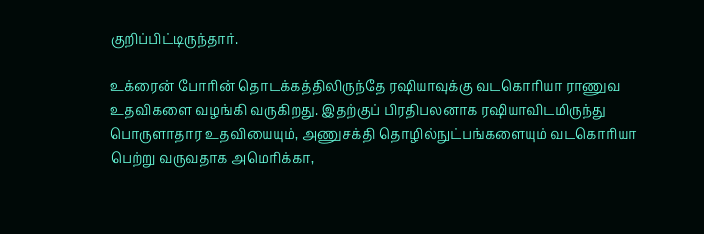குறிப்பிட்டிருந்தார்.

உக்ரைன் போரின் தொடக்கத்திலிருந்தே ரஷியாவுக்கு வடகொரியா ராணுவ உதவிகளை வழங்கி வருகிறது. இதற்குப் பிரதிபலனாக ரஷியாவிடமிருந்து பொருளாதார உதவியையும், அணுசக்தி தொழில்நுட்பங்களையும் வடகொரியா பெற்று வருவதாக அமெரிக்கா,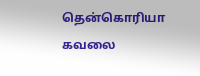தென்கொரியா கவலை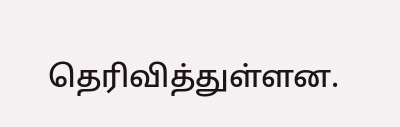தெரிவித்துள்ளன.